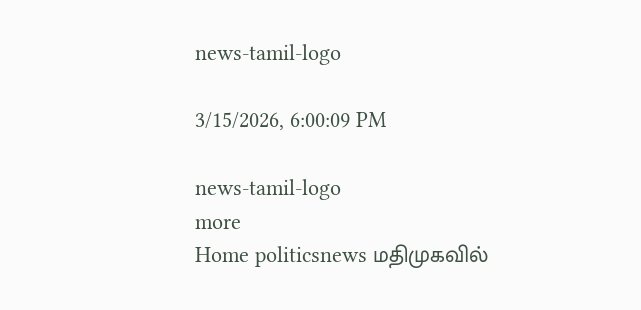news-tamil-logo

3/15/2026, 6:00:09 PM

news-tamil-logo
more
Home politicsnews மதிமுகவில்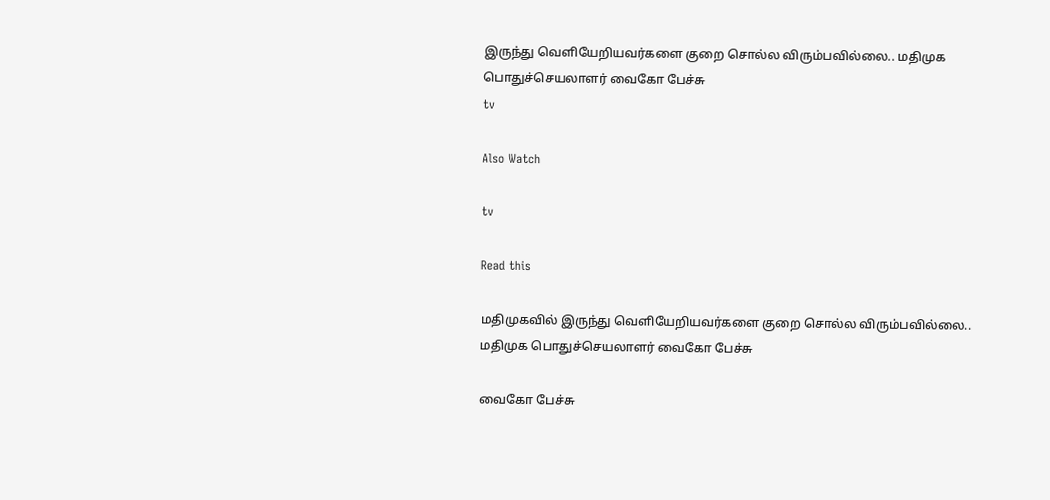இருந்து வெளியேறியவர்களை குறை சொல்ல விரும்பவில்லை.. மதிமுக பொதுச்செயலாளர் வைகோ பேச்சு
tv

Also Watch

tv

Read this

மதிமுகவில் இருந்து வெளியேறியவர்களை குறை சொல்ல விரும்பவில்லை.. மதிமுக பொதுச்செயலாளர் வைகோ பேச்சு

வைகோ பேச்சு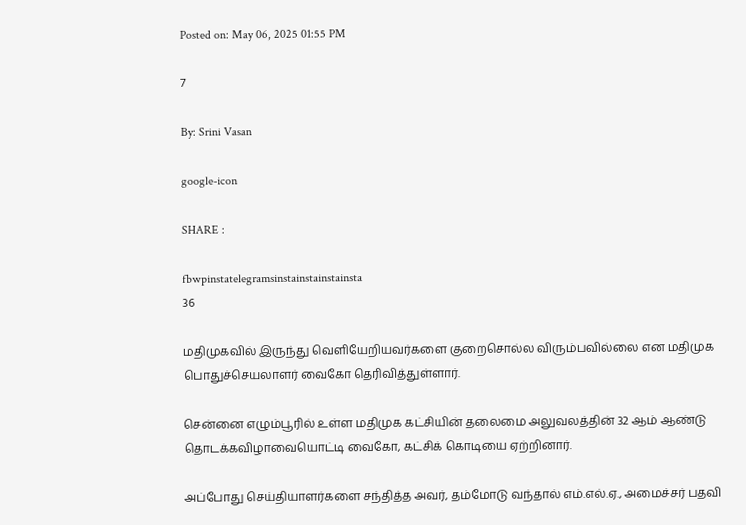Posted on: May 06, 2025 01:55 PM

7

By: Srini Vasan

google-icon

SHARE :

fbwpinstatelegramsinstainstainstainsta
36

மதிமுகவில் இருந்து வெளியேறியவர்களை குறைசொல்ல விரும்பவில்லை என மதிமுக பொதுச்செயலாளர் வைகோ தெரிவித்துள்ளார்.

சென்னை எழும்பூரில் உள்ள மதிமுக கட்சியின் தலைமை அலுவலத்தின் 32 ஆம் ஆண்டு தொடக்கவிழாவையொட்டி வைகோ, கட்சிக் கொடியை ஏற்றினார்.

அப்போது செய்தியாளர்களை சந்தித்த அவர், தம்மோடு வந்தால் எம்.எல்.ஏ., அமைச்சர் பதவி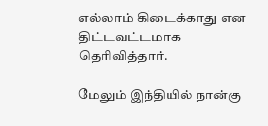எல்லாம் கிடைக்காது என திட்டவட்டமாக தெரிவித்தார்.

மேலும் இந்தியில் நான்கு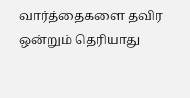வார்த்தைகளை தவிர ஒன்றும் தெரியாது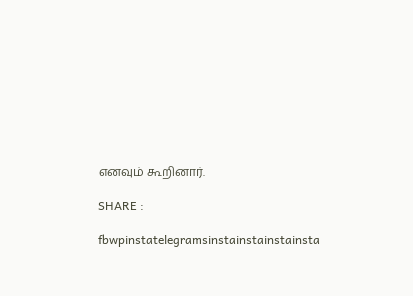எனவும் கூறினார்.

SHARE :

fbwpinstatelegramsinstainstainstainsta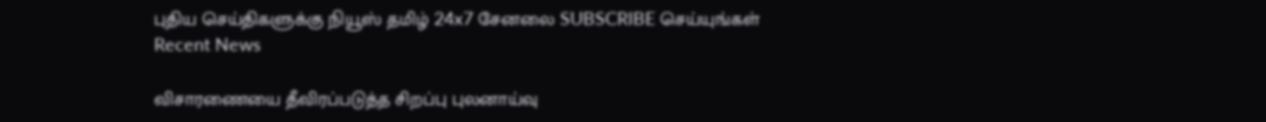புதிய செய்திகளுக்கு நியூஸ் தமிழ் 24x7 சேனலை SUBSCRIBE செய்யுங்கள்
Recent News

விசாரணையை தீவிரப்படுத்த சிறப்பு புலனாய்வு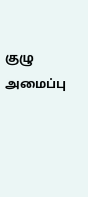குழு அமைப்பு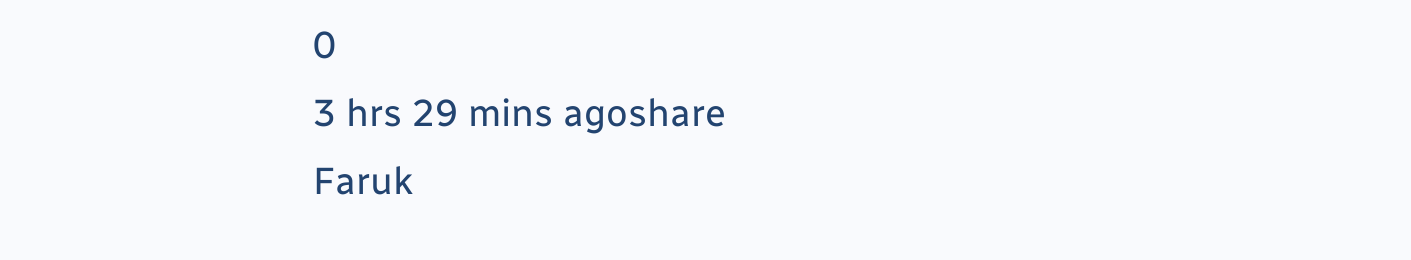0
3 hrs 29 mins agoshare
Faruk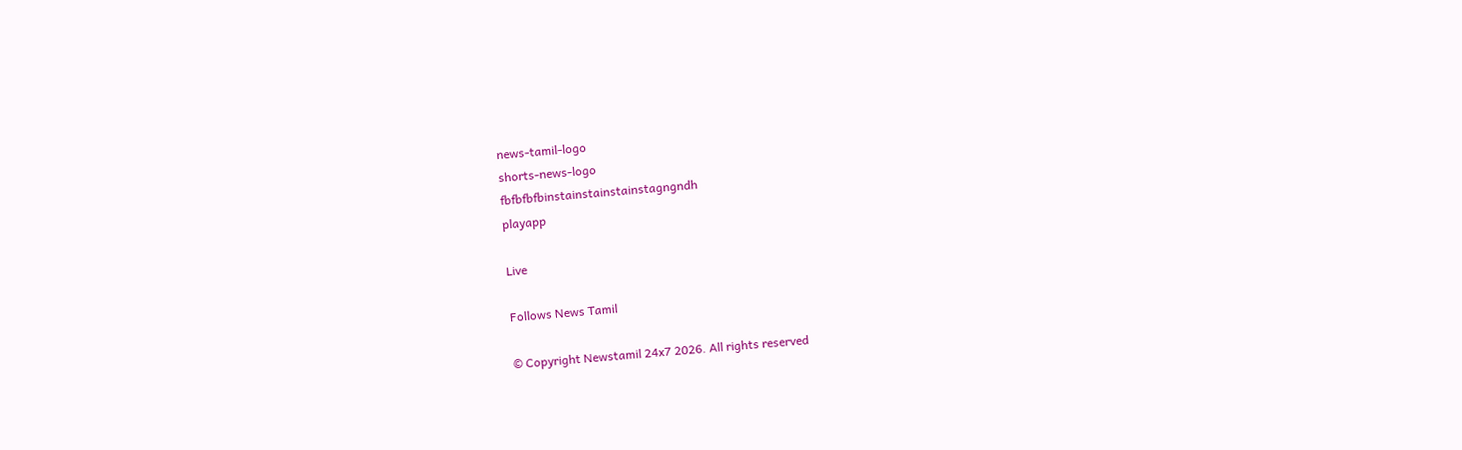news-tamil-logo
shorts-news-logo
fbfbfbfbinstainstainstainstagngndh
playapp

Live

Follows News Tamil

© Copyright Newstamil 24x7 2026. All rights reserved